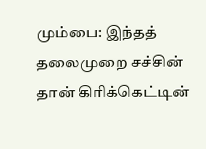மும்பை: இந்தத் தலைமுறை சச்சின் தான் கிரிக்கெட்டின்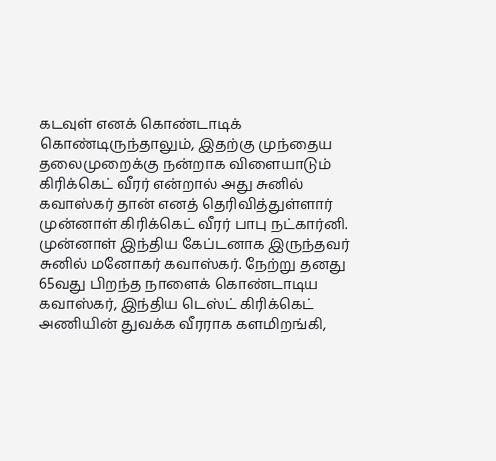கடவுள் எனக் கொண்டாடிக் கொண்டிருந்தாலும், இதற்கு முந்தைய தலைமுறைக்கு நன்றாக விளையாடும் கிரிக்கெட் வீரர் என்றால் அது சுனில் கவாஸ்கர் தான் எனத் தெரிவித்துள்ளார் முன்னாள் கிரிக்கெட் வீரர் பாபு நட்கார்னி.
முன்னாள் இந்திய கேப்டனாக இருந்தவர் சுனில் மனோகர் கவாஸ்கர். நேற்று தனது 65வது பிறந்த நாளைக் கொண்டாடிய கவாஸ்கர், இந்திய டெஸ்ட் கிரிக்கெட் அணியின் துவக்க வீரராக களமிறங்கி,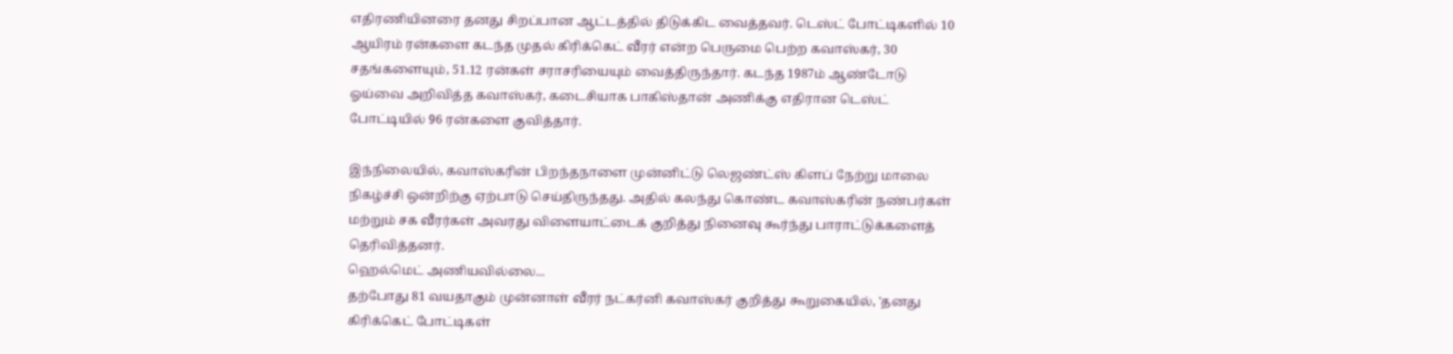எதிரணியினரை தனது சிறப்பான ஆட்டத்தில் திடுக்கிட வைத்தவர். டெஸ்ட் போட்டிகளில் 10 ஆயிரம் ரன்களை கடந்த முதல் கிரிக்கெட் வீரர் என்ற பெருமை பெற்ற கவாஸ்கர், 30 சதங்களையும், 51.12 ரன்கள் சராசரியையும் வைத்திருந்தார். கடந்த 1987ம் ஆண்டோடு ஓய்வை அறிவித்த கவாஸ்கர், கடைசியாக பாகிஸ்தான் அணிக்கு எதிரான டெஸ்ட் போட்டியில் 96 ரன்களை குவித்தார்.

இந்நிலையில், கவாஸ்கரின் பிறந்தநாளை முன்னிட்டு லெஜண்ட்ஸ் கிளப் நேற்று மாலை நிகழ்ச்சி ஒன்றிற்கு ஏற்பாடு செய்திருந்தது. அதில் கலந்து கொண்ட கவாஸ்கரின் நண்பர்கள் மற்றும் சக வீரர்கள் அவரது விளையாட்டைக் குறித்து நினைவு கூர்ந்து பாராட்டுக்களைத் தெரிவித்தனர்.
ஹெல்மெட் அணியவில்லை...
தற்போது 81 வயதாகும் முன்னாள் வீரர் நட்கர்னி கவாஸ்கர் குறித்து கூறுகையில், 'தனது கிரிக்கெட் போட்டிகள்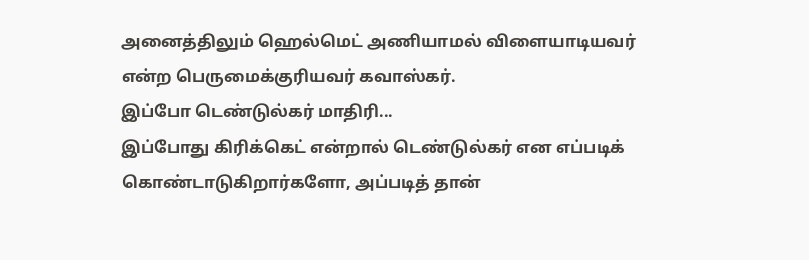அனைத்திலும் ஹெல்மெட் அணியாமல் விளையாடியவர் என்ற பெருமைக்குரியவர் கவாஸ்கர்.
இப்போ டெண்டுல்கர் மாதிரி...
இப்போது கிரிக்கெட் என்றால் டெண்டுல்கர் என எப்படிக் கொண்டாடுகிறார்களோ, அப்படித் தான்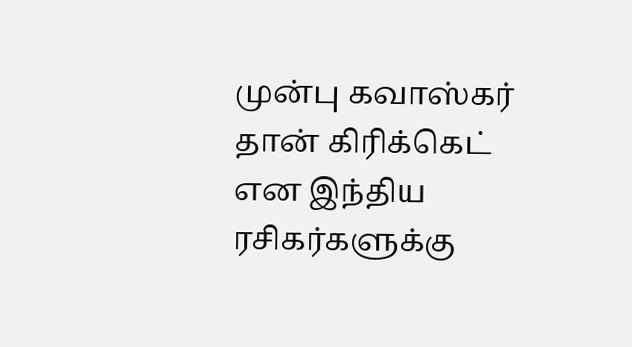முன்பு கவாஸ்கர் தான் கிரிக்கெட் என இந்திய ரசிகர்களுக்கு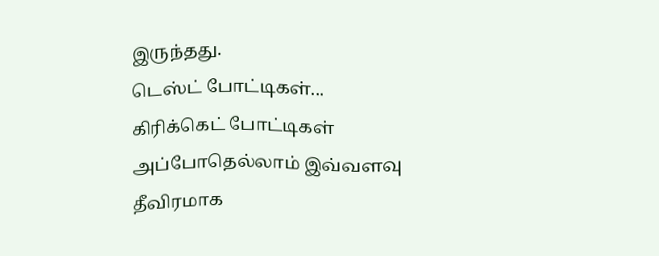இருந்தது.
டெஸ்ட் போட்டிகள்...
கிரிக்கெட் போட்டிகள் அப்போதெல்லாம் இவ்வளவு தீவிரமாக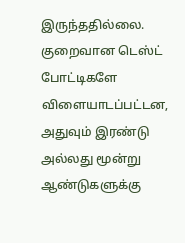இருந்ததில்லை. குறைவான டெஸ்ட் போட்டிகளே விளையாடப்பட்டன, அதுவும் இரண்டு அல்லது மூன்று ஆண்டுகளுக்கு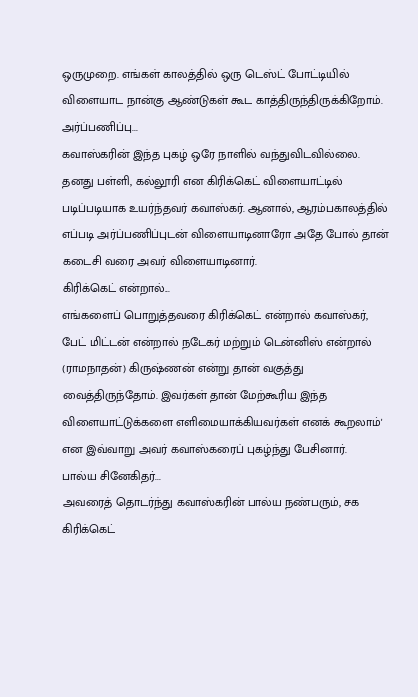ஒருமுறை. எங்கள் காலத்தில் ஒரு டெஸ்ட் போட்டியில் விளையாட நான்கு ஆண்டுகள் கூட காத்திருந்திருக்கிறோம்.
அர்ப்பணிப்பு...
கவாஸ்கரின் இந்த புகழ் ஒரே நாளில் வந்துவிடவில்லை. தனது பள்ளி, கல்லூரி என கிரிக்கெட் விளையாட்டில் படிப்படியாக உயர்ந்தவர் கவாஸ்கர். ஆனால், ஆரம்பகாலத்தில் எப்படி அர்ப்பணிப்புடன் விளையாடினாரோ அதே போல் தான் கடைசி வரை அவர் விளையாடினார்.
கிரிக்கெட் என்றால்...
எங்களைப் பொறுத்தவரை கிரிக்கெட் என்றால் கவாஸ்கர், பேட் மிட்டன் என்றால் நடேகர் மற்றும் டென்னிஸ் என்றால் (ராமநாதன்) கிருஷ்ணன் என்று தான் வகுத்து வைத்திருந்தோம். இவர்கள் தான் மேற்கூரிய இந்த விளையாட்டுக்களை எளிமையாக்கியவர்கள் எனக் கூறலாம்' என இவ்வாறு அவர் கவாஸ்கரைப் புகழ்ந்து பேசினார்.
பால்ய சினேகிதர்...
அவரைத் தொடர்ந்து கவாஸ்கரின் பால்ய நண்பரும், சக கிரிக்கெட்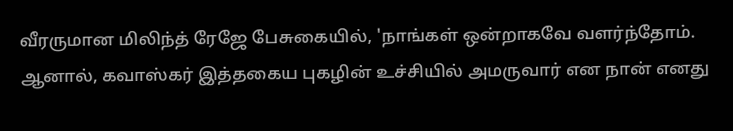வீரருமான மிலிந்த் ரேஜே பேசுகையில், 'நாங்கள் ஒன்றாகவே வளர்ந்தோம். ஆனால், கவாஸ்கர் இத்தகைய புகழின் உச்சியில் அமருவார் என நான் எனது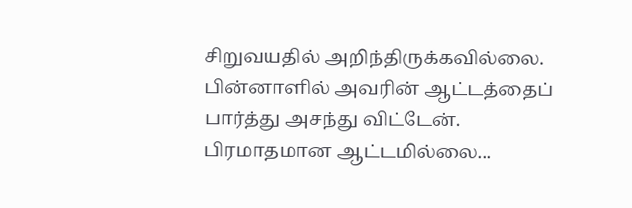சிறுவயதில் அறிந்திருக்கவில்லை. பின்னாளில் அவரின் ஆட்டத்தைப் பார்த்து அசந்து விட்டேன்.
பிரமாதமான ஆட்டமில்லை...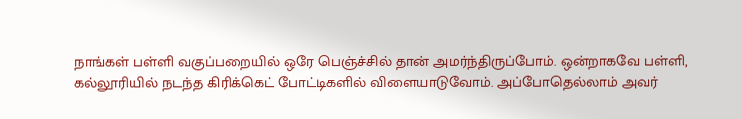நாங்கள் பள்ளி வகுப்பறையில் ஒரே பெஞ்ச்சில் தான் அமர்ந்திருப்போம். ஒன்றாகவே பள்ளி, கல்லூரியில் நடந்த கிரிக்கெட் போட்டிகளில் விளையாடுவோம். அப்போதெல்லாம் அவர்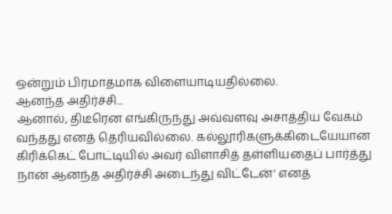ஒன்றும் பிரமாதமாக விளையாடியதில்லை.
ஆனந்த அதிர்ச்சி...
ஆனால், திடீரென எங்கிருந்து அவ்வளவு அசாத்திய வேகம் வந்தது எனத் தெரியவில்லை. கல்லூரிகளுக்கிடையேயான கிரிக்கெட் போட்டியில் அவர் விளாசித் தள்ளியதைப் பார்த்து நான் ஆனந்த அதிர்ச்சி அடைந்து விட்டேன்' எனத்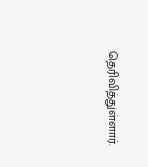தெரிவித்துள்ளார்.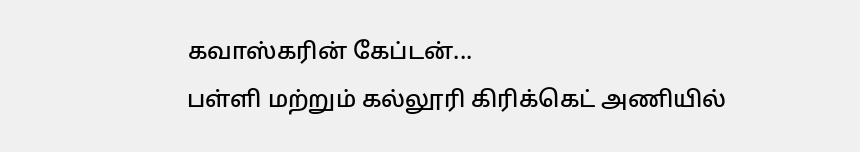கவாஸ்கரின் கேப்டன்...
பள்ளி மற்றும் கல்லூரி கிரிக்கெட் அணியில்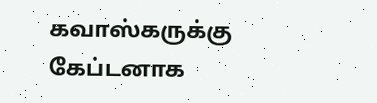கவாஸ்கருக்கு கேப்டனாக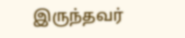இருந்தவர்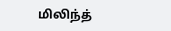மிலிந்த்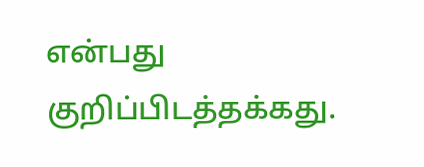என்பது குறிப்பிடத்தக்கது.